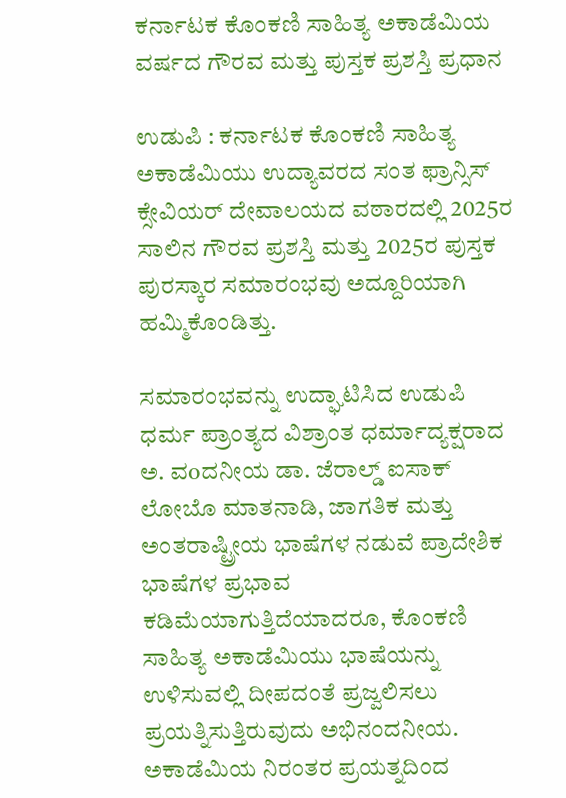ಕರ್ನಾಟಕ ಕೊಂಕಣಿ ಸಾಹಿತ್ಯ ಅಕಾಡೆಮಿಯ ವರ್ಷದ ಗೌರವ ಮತ್ತು ಪುಸ್ತಕ ಪ್ರಶಸ್ತಿ ಪ್ರಧಾನ

ಉಡುಪಿ : ಕರ್ನಾಟಕ ಕೊಂಕಣಿ ಸಾಹಿತ್ಯ ಅಕಾಡೆಮಿಯು ಉದ್ಯಾವರದ ಸಂತ ಫ್ರಾನ್ಸಿಸ್ ಕ್ಸೇವಿಯರ್ ದೇವಾಲಯದ ವಠಾರದಲ್ಲಿ 2025ರ ಸಾಲಿನ ಗೌರವ ಪ್ರಶಸ್ತಿ ಮತ್ತು 2025ರ ಪುಸ್ತಕ ಪುರಸ್ಕಾರ ಸಮಾರಂಭವು ಅದ್ದೂರಿಯಾಗಿ ಹಮ್ಮಿಕೊಂಡಿತ್ತು.

ಸಮಾರಂಭವನ್ನು ಉದ್ಘಾಟಿಸಿದ ಉಡುಪಿ ಧರ್ಮ ಪ್ರಾಂತ್ಯದ ವಿಶ್ರಾಂತ ಧರ್ಮಾದ್ಯಕ್ಷರಾದ ಅ. ವoದನೀಯ ಡಾ. ಜೆರಾಲ್ಡ್ ಐಸಾಕ್ ಲೋಬೊ ಮಾತನಾಡಿ, ಜಾಗತಿಕ ಮತ್ತು ಅಂತರಾಷ್ಟ್ರೀಯ ಭಾಷೆಗಳ ನಡುವೆ ಪ್ರಾದೇಶಿಕ ಭಾಷೆಗಳ ಪ್ರಭಾವ ಕಡಿಮೆಯಾಗುತ್ತಿದೆಯಾದರೂ, ಕೊಂಕಣಿ ಸಾಹಿತ್ಯ ಅಕಾಡೆಮಿಯು ಭಾಷೆಯನ್ನು ಉಳಿಸುವಲ್ಲಿ ದೀಪದಂತೆ ಪ್ರಜ್ವಲಿಸಲು ಪ್ರಯತ್ನಿಸುತ್ತಿರುವುದು ಅಭಿನಂದನೀಯ. ಅಕಾಡೆಮಿಯ ನಿರಂತರ ಪ್ರಯತ್ನದಿಂದ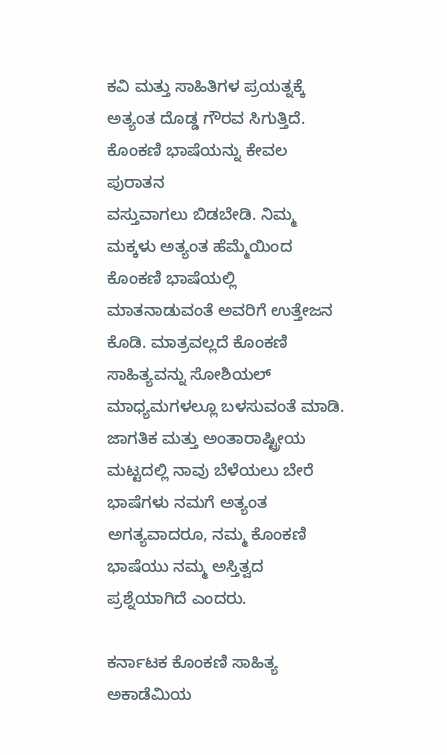ಕವಿ ಮತ್ತು ಸಾಹಿತಿಗಳ ಪ್ರಯತ್ನಕ್ಕೆ ಅತ್ಯಂತ ದೊಡ್ಡ ಗೌರವ ಸಿಗುತ್ತಿದೆ. ಕೊಂಕಣಿ ಭಾಷೆಯನ್ನು ಕೇವಲ ಪುರಾತನ
ವಸ್ತುವಾಗಲು ಬಿಡಬೇಡಿ. ನಿಮ್ಮ ಮಕ್ಕಳು ಅತ್ಯಂತ ಹೆಮ್ಮೆಯಿಂದ ಕೊಂಕಣಿ ಭಾಷೆಯಲ್ಲಿ ಮಾತನಾಡುವಂತೆ ಅವರಿಗೆ ಉತ್ತೇಜನ ಕೊಡಿ. ಮಾತ್ರವಲ್ಲದೆ ಕೊಂಕಣಿ ಸಾಹಿತ್ಯವನ್ನು ಸೋಶಿಯಲ್ ಮಾಧ್ಯಮಗಳಲ್ಲೂ ಬಳಸುವಂತೆ ಮಾಡಿ. ಜಾಗತಿಕ ಮತ್ತು ಅಂತಾರಾಷ್ಟ್ರೀಯ ಮಟ್ಟದಲ್ಲಿ ನಾವು ಬೆಳೆಯಲು ಬೇರೆ ಭಾಷೆಗಳು ನಮಗೆ ಅತ್ಯಂತ ಅಗತ್ಯವಾದರೂ, ನಮ್ಮ ಕೊಂಕಣಿ ಭಾಷೆಯು ನಮ್ಮ ಅಸ್ತಿತ್ವದ ಪ್ರಶ್ನೆಯಾಗಿದೆ ಎಂದರು.

ಕರ್ನಾಟಕ ಕೊಂಕಣಿ ಸಾಹಿತ್ಯ ಅಕಾಡೆಮಿಯ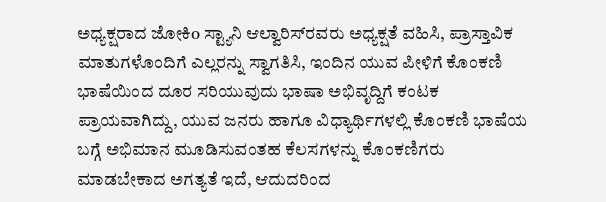ಅಧ್ಯಕ್ಷರಾದ ಜೋಕಿo ಸ್ಟ್ಯಾನಿ ಆಲ್ವಾರಿಸ್‌ರವರು ಅಧ್ಯಕ್ಷತೆ ವಹಿಸಿ, ಪ್ರಾಸ್ತಾವಿಕ ಮಾತುಗಳೊಂದಿಗೆ ಎಲ್ಲರನ್ನು ಸ್ವಾಗತಿಸಿ, ಇಂದಿನ ಯುವ ಪೀಳಿಗೆ ಕೊಂಕಣಿ ಭಾಷೆಯಿಂದ ದೂರ ಸರಿಯುವುದು ಭಾಷಾ ಅಭಿವೃದ್ದಿಗೆ ಕಂಟಕ ಪ್ರಾಯವಾಗಿದ್ದು, ಯುವ ಜನರು ಹಾಗೂ ವಿಧ್ಯಾರ್ಥಿಗಳಲ್ಲಿ ಕೊಂಕಣಿ ಭಾಷೆಯ ಬಗ್ಗೆ ಅಭಿಮಾನ ಮೂಡಿಸುವಂತಹ ಕೆಲಸಗಳನ್ನು ಕೊಂಕಣಿಗರು ಮಾಡಬೇಕಾದ ಅಗತ್ಯತೆ ಇದೆ, ಆದುದರಿಂದ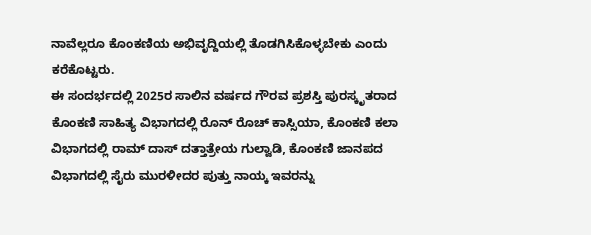ನಾವೆಲ್ಲರೂ ಕೊಂಕಣಿಯ ಅಭಿವೃದ್ದಿಯಲ್ಲಿ ತೊಡಗಿಸಿಕೊಳ್ಳಬೇಕು ಎಂದು ಕರೆಕೊಟ್ಟರು.
ಈ ಸಂದರ್ಭದಲ್ಲಿ 2025ರ ಸಾಲಿನ ವರ್ಷದ ಗೌರವ ಪ್ರಶಸ್ತಿ ಪುರಸ್ಕೃತರಾದ ಕೊಂಕಣಿ ಸಾಹಿತ್ಯ ವಿಭಾಗದಲ್ಲಿ ರೊನ್ ರೊಚ್ ಕಾಸ್ಸಿಯಾ, ಕೊಂಕಣಿ ಕಲಾ ವಿಭಾಗದಲ್ಲಿ ರಾಮ್ ದಾಸ್ ದತ್ತಾತ್ರೇಯ ಗುಲ್ವಾಡಿ, ಕೊಂಕಣಿ ಜಾನಪದ ವಿಭಾಗದಲ್ಲಿ ಸೈರು ಮುರಳೀದರ ಪುತ್ತು ನಾಯ್ಕ ಇವರನ್ನು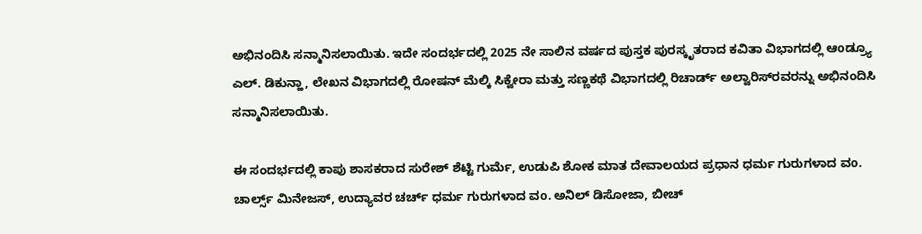ಅಭಿನಂದಿಸಿ ಸನ್ಮಾನಿಸಲಾಯಿತು. ಇದೇ ಸಂದರ್ಭದಲ್ಲಿ 2025 ನೇ ಸಾಲಿನ ವರ್ಷದ ಪುಸ್ತಕ ಪುರಸ್ಕೃತರಾದ ಕವಿತಾ ವಿಭಾಗದಲ್ಲಿ ಆoಡ್ರ್ಯೂ ಎಲ್. ಡಿಕುನ್ಹಾ, ಲೇಖನ ವಿಭಾಗದಲ್ಲಿ ರೋಷನ್ ಮೆಲ್ಕಿ ಸಿಕ್ವೇರಾ ಮತ್ತು ಸಣ್ಣಕಥೆ ವಿಭಾಗದಲ್ಲಿ ರಿಚಾರ್ಡ್ ಅಲ್ವಾರಿಸ್‌ರವರನ್ನು ಅಭಿನಂದಿಸಿ ಸನ್ಮಾನಿಸಲಾಯಿತು.

ಈ ಸಂದರ್ಭದಲ್ಲಿ ಕಾಪು ಶಾಸಕರಾದ ಸುರೇಶ್ ಶೆಟ್ಟಿ ಗುರ್ಮೆ, ಉಡುಪಿ ಶೋಕ ಮಾತ ದೇವಾಲಯದ ಪ್ರಧಾನ ಧರ್ಮ ಗುರುಗಳಾದ ವo. ಚಾರ್ಲ್ಸ್ ಮಿನೇಜಸ್, ಉದ್ಯಾವರ ಚರ್ಚ್ ಧರ್ಮ ಗುರುಗಳಾದ ವo. ಅನಿಲ್ ಡಿಸೋಜಾ, ಬೀಚ್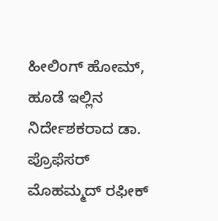ಹೀಲಿಂಗ್ ಹೋಮ್‌, ಹೂಡೆ ಇಲ್ಲಿನ ನಿರ್ದೇಶಕರಾದ ಡಾ. ಪ್ರೊಫೆಸರ್ ಮೊಹಮ್ಮದ್ ರಫೀಕ್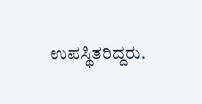ಉಪಸ್ಥಿತರಿದ್ದರು.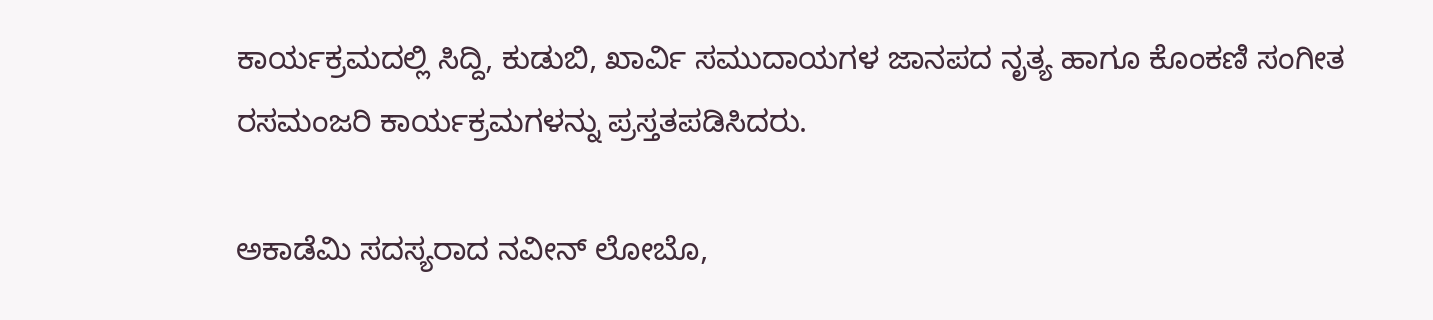ಕಾರ್ಯಕ್ರಮದಲ್ಲಿ ಸಿದ್ದಿ, ಕುಡುಬಿ, ಖಾರ್ವಿ ಸಮುದಾಯಗಳ ಜಾನಪದ ನೃತ್ಯ ಹಾಗೂ ಕೊಂಕಣಿ ಸಂಗೀತ ರಸಮಂಜರಿ ಕಾರ್ಯಕ್ರಮಗಳನ್ನು ಪ್ರಸ್ತತಪಡಿಸಿದರು.

ಅಕಾಡೆಮಿ ಸದಸ್ಯರಾದ ನವೀನ್‌ ಲೋಬೊ,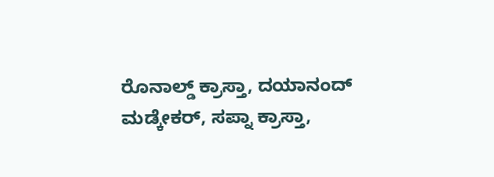ರೊನಾಲ್ಡ್‌ ಕ್ರಾಸ್ತಾ, ದಯಾನಂದ್‌ ಮಡ್ಕೇಕರ್‌, ಸಪ್ನಾ ಕ್ರಾಸ್ತಾ,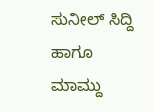ಸುನೀಲ್‌ ಸಿದ್ದಿ ಹಾಗೂ ಮಾಮ್ದು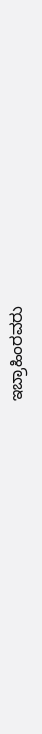ಇಬ್ರಾಹಿಂರವರು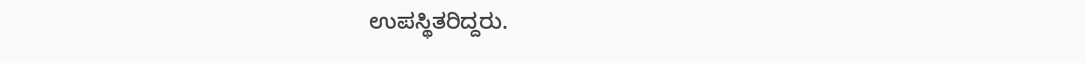ಉಪಸ್ಥಿತರಿದ್ದರು.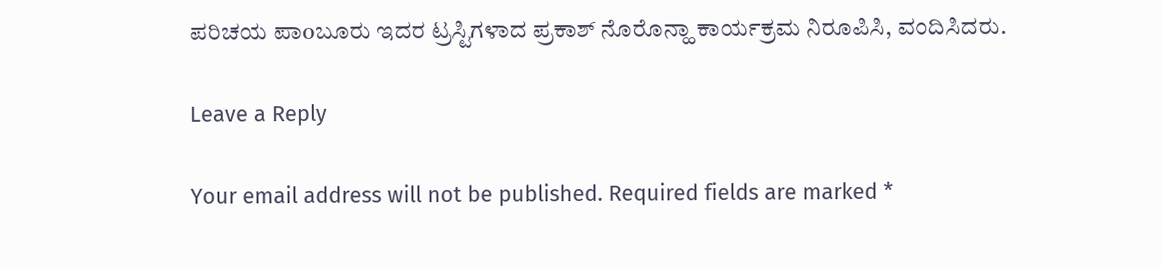ಪರಿಚಯ ಪಾoಬೂರು ಇದರ ಟ್ರಸ್ಟಿಗಳಾದ ಪ್ರಕಾಶ್ ನೊರೊನ್ಹಾ ಕಾರ್ಯಕ್ರಮ ನಿರೂಪಿಸಿ, ವಂದಿಸಿದರು.

Leave a Reply

Your email address will not be published. Required fields are marked *